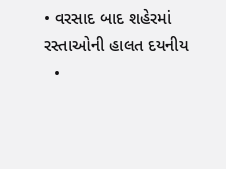• વરસાદ બાદ શહેરમાં રસ્તાઓની હાલત દયનીય
  •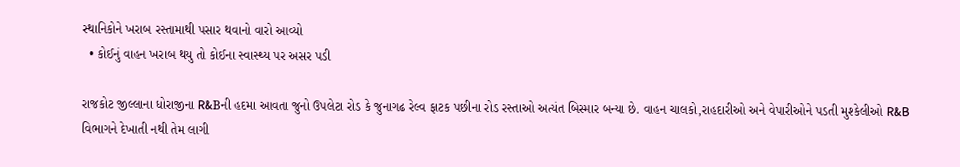સ્થાનિકોને ખરાબ રસ્તામાથી પસાર થવાનો વારો આવ્યો
  • કોઈનું વાહન ખરાબ થયુ તો કોઈના સ્વાસ્થ્ય પર અસર પડી

રાજકોટ જીલ્લાના ધોરાજીના R&Bની હદમા આવતા જુનો ઉપલેટા રોડ કે જુનાગઢ રેલ્વ ફાટક પછીના રોડ રસ્તાઓ અત્યંત બિસ્માર બન્યા છે. વાહન ચાલકો,રાહદારીઓ અને વેપારીઓને પડતી મુશ્કેલીઓ R&B વિભાગને દેખાતી નથી તેમ લાગી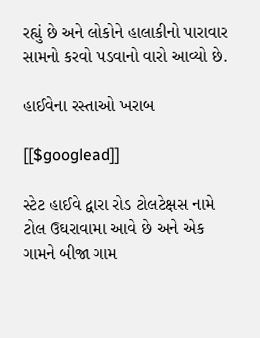રહ્યું છે અને લોકોને હાલાકીનો પારાવાર સામનો કરવો પડવાનો વારો આવ્યો છે.

હાઈવેના રસ્તાઓ ખરાબ

[[$googlead]]

સ્ટેટ હાઈવે દ્વારા રોડ ટોલટેક્ષસ નામે ટોલ ઉઘરાવામા આવે છે અને એક ગામને બીજા ગામ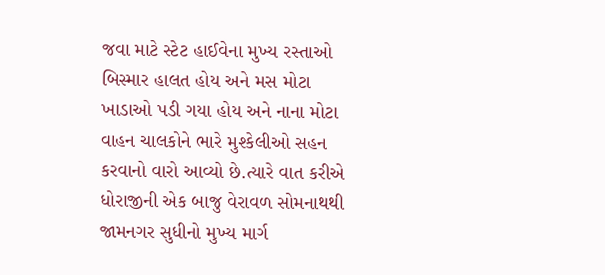જવા માટે સ્ટેટ હાઈવેના મુખ્ય રસ્તાઓ બિસ્માર હાલત હોય અને મસ મોટા ખાડાઓ પડી ગયા હોય અને નાના મોટા વાહન ચાલકોને ભારે મુશ્કેલીઓ સહન કરવાનો વારો આવ્યો છે.ત્યારે વાત કરીએ ધોરાજીની એક બાજુ વેરાવળ સોમનાથથી જામનગર સુધીનો મુખ્ય માર્ગ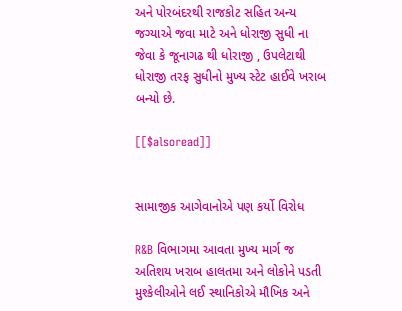અને પોરબંદરથી રાજકોટ સહિત અન્ય જગ્યાએ જવા માટે અને ધોરાજી સુધી ના જેવા કે જૂનાગઢ થી ધોરાજી , ઉપલેટાથી ધોરાજી તરફ સુધીનો મુખ્ય સ્ટેટ હાઈવે ખરાબ બન્યો છે.

[[$alsoread]]


સામાજીક આગેવાનોએ પણ કર્યો વિરોધ

R&B વિભાગમા આવતા મુખ્ય માર્ગ જ અતિશય ખરાબ હાલતમા અને લોકોને પડતી મુશ્કેલીઓને લઈ સ્થાનિકોએ મૌખિક અને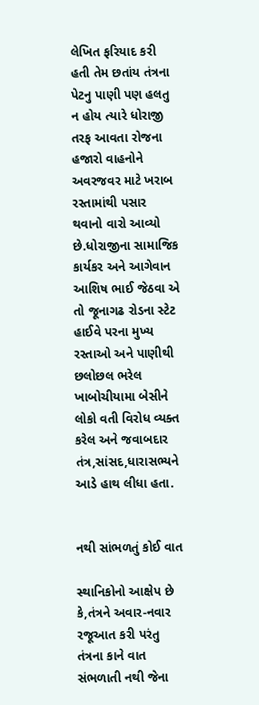લેખિત ફરિયાદ કરી હતી તેમ છતાંય તંત્રના પેટનુ પાણી પણ હલતુ ન હોય ત્યારે ધોરાજી તરફ આવતા રોજના હજારો વાહનોને અવરજવર માટે ખરાબ રસ્તામાંથી પસાર થવાનો વારો આવ્યો છે.ધોરાજીના સામાજિક કાર્યકર અને આગેવાન આશિષ ભાઈ જેઠવા એ તો જૂનાગઢ રોડના સ્ટેટ હાઈવે પરના મુખ્ય રસ્તાઓ અને પાણીથી છલોછલ ભરેલ ખાબોચીયામા બેસીને લોકો વતી વિરોધ વ્યક્ત કરેલ અને જવાબદાર તંત્ર,સાંસદ,ધારાસભ્યને આડે હાથ લીધા હતા.


નથી સાંભળતું કોઈ વાત

સ્થાનિકોનો આક્ષેપ છે કે,તંત્રને અવાર-નવાર રજૂઆત કરી પરંતુ તંત્રના કાને વાત સંભળાતી નથી જેના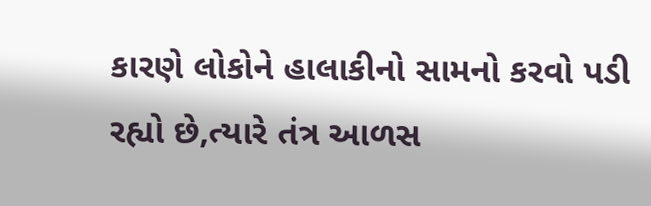કારણે લોકોને હાલાકીનો સામનો કરવો પડી રહ્યો છે,ત્યારે તંત્ર આળસ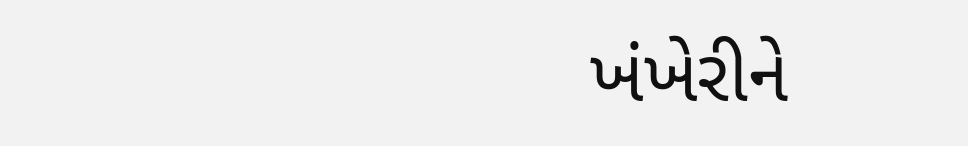ખંખેરીને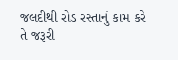જલદીથી રોડ રસ્તાનું કામ કરે તે જરૂરી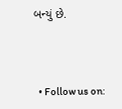બન્યું છે.



  • Follow us on: